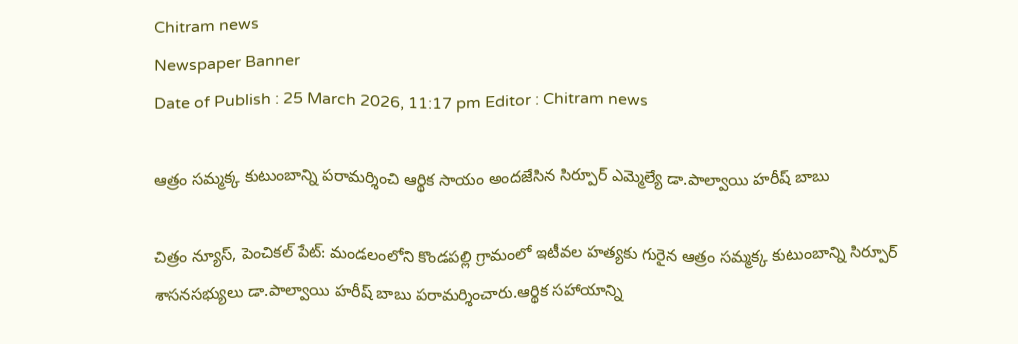Chitram news
Newspaper Banner
Date of Publish : 25 March 2026, 11:17 pm Editor : Chitram news

ఆత్రం సమ్మక్క కుటుంబాన్ని పరామర్శించి ఆర్థిక సాయం అందజేసిన సిర్పూర్ ఎమ్మెల్యే డా.పాల్వాయి హరీష్ బాబు

చిత్రం న్యూస్, పెంచికల్ పేట్: మండలంలోని కొండపల్లి గ్రామంలో ఇటీవల హత్యకు గురైన ఆత్రం సమ్మక్క కుటుంబాన్ని సిర్పూర్ శాసనసభ్యులు డా.పాల్వాయి హరీష్ బాబు పరామర్శించారు.ఆర్థిక సహాయాన్ని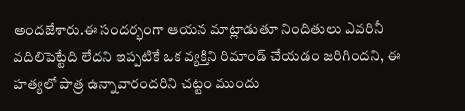అందజేశారు.ఈ సందర్భంగా ఆయన మాట్లాడుతూ నిందితులు ఎవరినీ వదిలిపెట్టేది లేదని ఇప్పటికే ఒక వ్యక్తిని రిమాండ్ చేయడం జరిగిందని, ఈ హత్యలో పాత్ర ఉన్నావారందరిని చట్టం ముందు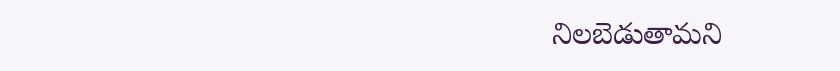నిలబెడుతామని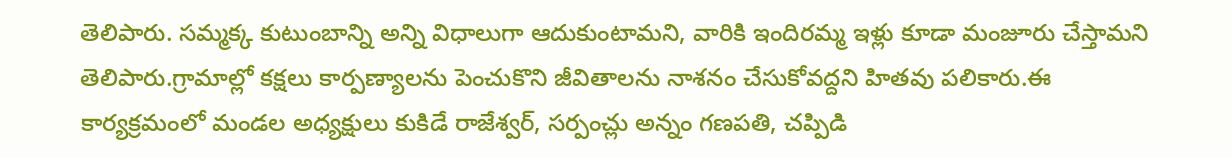తెలిపారు. సమ్మక్క కుటుంబాన్ని అన్ని విధాలుగా ఆదుకుంటామని, వారికి ఇందిరమ్మ ఇళ్లు కూడా మంజూరు చేస్తామని తెలిపారు.గ్రామాల్లో కక్షలు కార్పణ్యాలను పెంచుకొని జీవితాలను నాశనం చేసుకోవద్దని హితవు పలికారు.ఈ కార్యక్రమంలో మండల అధ్యక్షులు కుకిడే రాజేశ్వర్, సర్పంచ్లు అన్నం గణపతి, చప్పిడి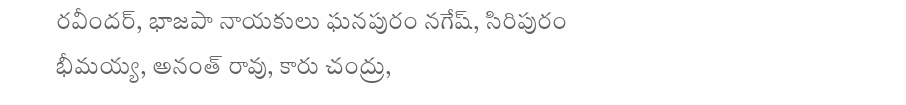రవీందర్, భాజపా నాయకులు ఘనపురం నగేష్, సిరిపురం భీమయ్య, అనంత్ రావు, కారు చంద్రు,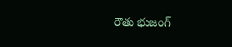రౌతు భుజంగ్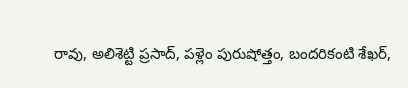రావు, అలిశెట్టి ప్రసాద్, పళ్లెం పురుషోత్తం, బందరికంటి శేఖర్,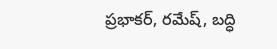ప్రభాకర్, రమేష్, బద్ధి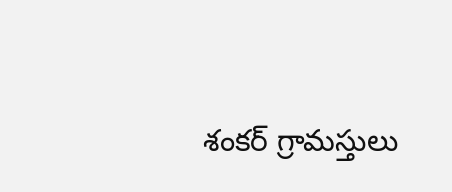శంకర్ గ్రామస్తులు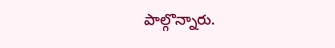పాల్గొన్నారు.